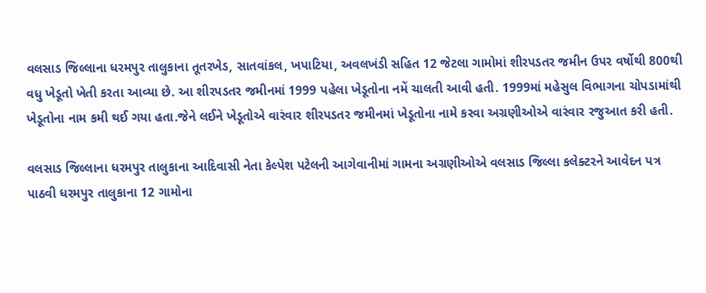વલસાડ જિલ્લાના ધરમપુર તાલુકાના તૂતરખેડ, સાતવાંકલ, ખપાટિયા, અવલખંડી સહિત 12 જેટલા ગામોમાં શીરપડતર જમીન ઉપર વર્ષોથી 800થી વધુ ખેડૂતો ખેતી કરતા આવ્યા છે. આ શીરપડતર જમીનમાં 1999 પહેલા ખેડૂતોના નમેં ચાલતી આવી હતી. 1999માં મહેસુલ વિભાગના ચોપડામાંથી ખેડૂતોના નામ કમી થઈ ગયા હતા.જેને લઈને ખેડૂતોએ વારંવાર શીરપડતર જમીનમાં ખેડૂતોના નામે કરવા અગ્રણીઓએ વારંવાર રજુઆત કરી હતી.

વલસાડ જિલ્લાના ધરમપુર તાલુકાના આદિવાસી નેતા કેલ્પેશ પટેલની આગેવાનીમાં ગામના અગ્રણીઓએ વલસાડ જિલ્લા કલેક્ટરને આવેદન પત્ર પાઠવી ધરમપુર તાલુકાના 12 ગામોના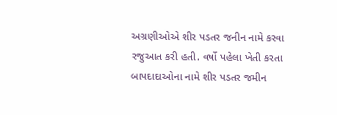અગ્રણીઓએ શીર પડતર જનીન નામે કરવા રજુઆત કરી હતી. વર્ષો પહેલા ખેતી કરતા બાપદાદાઓના નામે શીર પડતર જમીન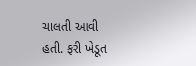ચાલતી આવી હતી. ફરી ખેડૂત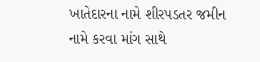ખાતેદારના નામે શીરપડતર જમીન નામે કરવા માંગ સાથે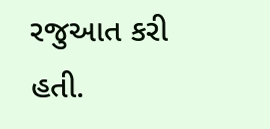રજુઆત કરી હતી.